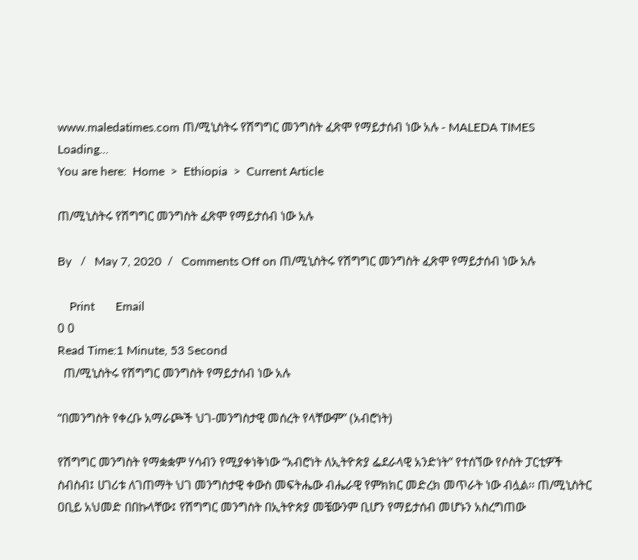www.maledatimes.com ጠ/ሚኒስትሩ የሽግግር መንግስት ፈጽሞ የማይታሰብ ነው አሉ - MALEDA TIMES
Loading...
You are here:  Home  >  Ethiopia  >  Current Article

ጠ/ሚኒስትሩ የሽግግር መንግስት ፈጽሞ የማይታሰብ ነው አሉ

By   /   May 7, 2020  /   Comments Off on ጠ/ሚኒስትሩ የሽግግር መንግስት ፈጽሞ የማይታሰብ ነው አሉ

    Print       Email
0 0
Read Time:1 Minute, 53 Second
  ጠ/ሚኒስትሩ የሽግግር መንግስት የማይታሰብ ነው አሉ

“በመንግስት የቀረቡ አማራጮች ህገ-መንግስታዊ መሰረት የላቸውም” (አብሮነት)

የሽግግር መንግስት የማቋቋም ሃሳብን የሚያቀነቅነው “አብሮነት ለኢትዮጵያ ፌደራላዊ አንድነት” የተሰኘው የሶስት ፓርቲዎች ስብስብ፤ ሀገሪቱ ለገጠማት ህገ መንግስታዊ ቀውስ መፍትሔው ብሔራዊ የምክክር መድረክ መጥራት ነው ብሏል፡፡ ጠ/ሚኒስትር ዐቢይ አህመድ በበኩላቸው፤ የሽግግር መንግስት በኢትዮጵያ መቼውንም ቢሆን የማይታሰብ መሆኑን አስረግጠው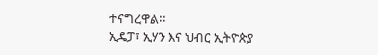ተናግረዋል፡፡
ኢዴፓ፣ ኢሃን እና ህብር ኢትዮጵያ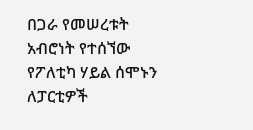በጋራ የመሠረቱት አብሮነት የተሰኘው የፖለቲካ ሃይል ሰሞኑን ለፓርቲዎች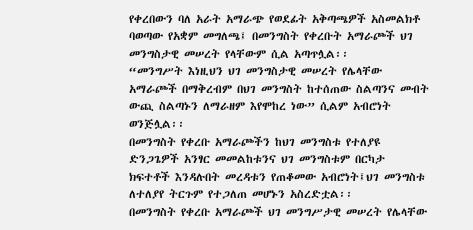የቀረበውን ባለ አራት አማራጭ የወደፊት አቅጣጫዎች አስመልክቶ ባወጣው የአቋም መግለጫ፤ በመንግስት የቀረቡት አማራጮች ህገ መንግስታዊ መሠረት የላቸውም ሲል አጣጥሏል፡፡
“መንግሥት እነዚህን ህገ መንግስታዊ መሠረት የሌላቸው አማራጮች በማቅረብም በህገ መንግስት ከተሰጠው ስልጣንና መብት ውጪ ስልጣኑን ለማራዘም እየሞከረ ነው” ሲልም አብሮነት ወንጅሏል፡፡
በመንግስት የቀረቡ አማራጮችን ከህገ መንግስቱ የተለያዩ ድንጋጌዎች አንፃር መመልከቱንና ህገ መንግስቱም በርካታ ክፍተቶች እንዳሉበት መረዳቱን የጠቆመው አብሮነት፤ህገ መንግስቱ ለተለያየ ትርጉም የተጋለጠ መሆኑን አስረድቷል፡፡
በመንግስት የቀረቡ አማራጮች ህገ መንግሥታዊ መሠረት የሌላቸው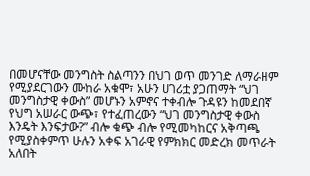በመሆናቸው መንግስት ስልጣንን በህገ ወጥ መንገድ ለማራዘም የሚያደርገውን ሙከራ አቁሞ፣ አሁን ሀገሪቷ ያጋጠማት “ህገ መንግስታዊ ቀውስ” መሆኑን አምኖና ተቀብሎ ጉዳዩን ከመደበኛ የህግ አሠራር ውጭ፣ የተፈጠረውን “ህገ መንግስታዊ ቀውስ እንዴት እንፍታው?” ብሎ ቁጭ ብሎ የሚመካከርና አቅጣጫ የሚያስቀምጥ ሁሉን አቀፍ አገራዊ የምክክር መድረክ መጥራት አለበት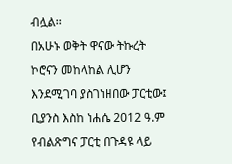ብሏል፡፡
በአሁኑ ወቅት ዋናው ትኩረት ኮሮናን መከላከል ሊሆን እንደሚገባ ያስገነዘበው ፓርቲው፤ ቢያንስ እስከ ነሐሴ 2012 ዓ.ም የብልጽግና ፓርቲ በጉዳዩ ላይ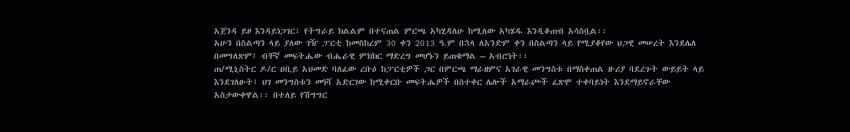አጀንዳ ይዞ እንዳይነጋገር፣ የትግራይ ክልልም በተናጠል ምርጫ አካሂዳለሁ ከሚለው አካሄዱ እንዲቆጠብ አሳስቧል፡፡
አሁን በስልጣን ላይ ያለው ገዥ ፓርቲ ከመስከረም 30 ቀን 2013 ዓ.ም በኋላ ለአንድም ቀን በስልጣን ላይ የሚያቆየው ህጋዊ መሠረት እንደሌለ በመግለጽም፤ ብቸኛ መፍትሔው ብሔራዊ ምክክር ማድረግ መሆኑን ይጠቁማል – አብሮነት፡፡
ጠ/ሚኒስትር ዶ/ር ዐቢይ አህመድ ባለፈው ረቡዕ ከፓርቲዎች ጋር በምርጫ ማራዘምና አገራዊ መንግስቱ በማስቀጠል ዙሪያ ባደረጉት ውይይት ላይ እንደገለፁት፤ ህገ መንግስቱን መነሻ አድርገው ከሚቀርቡ መፍትሔዎች በስተቀር ሌሎች አማራጮች ፈጽሞ ተቀባይነት እንደማይኖራቸው አስታውቀዋል፡፡ በተለይ የሽግግር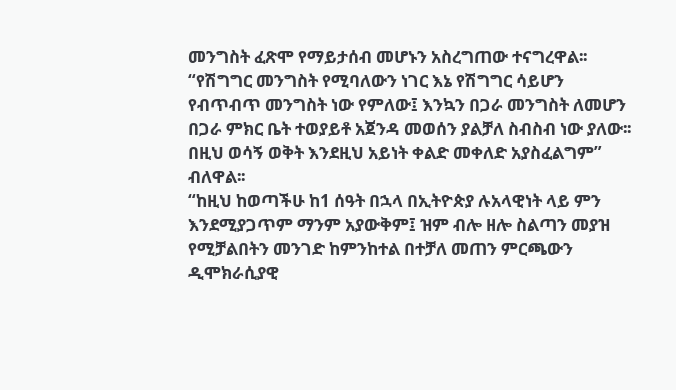መንግስት ፈጽሞ የማይታሰብ መሆኑን አስረግጠው ተናግረዋል፡፡
“የሽግግር መንግስት የሚባለውን ነገር እኔ የሽግግር ሳይሆን የብጥብጥ መንግስት ነው የምለው፤ እንኳን በጋራ መንግስት ለመሆን በጋራ ምክር ቤት ተወያይቶ አጀንዳ መወሰን ያልቻለ ስብስብ ነው ያለው፡፡ በዚህ ወሳኝ ወቅት እንደዚህ አይነት ቀልድ መቀለድ አያስፈልግም” ብለዋል፡፡
“ከዚህ ከወጣችሁ ከ1 ሰዓት በኋላ በኢትዮጵያ ሉአላዊነት ላይ ምን እንደሚያጋጥም ማንም አያውቅም፤ ዝም ብሎ ዘሎ ስልጣን መያዝ የሚቻልበትን መንገድ ከምንከተል በተቻለ መጠን ምርጫውን ዲሞክራሲያዊ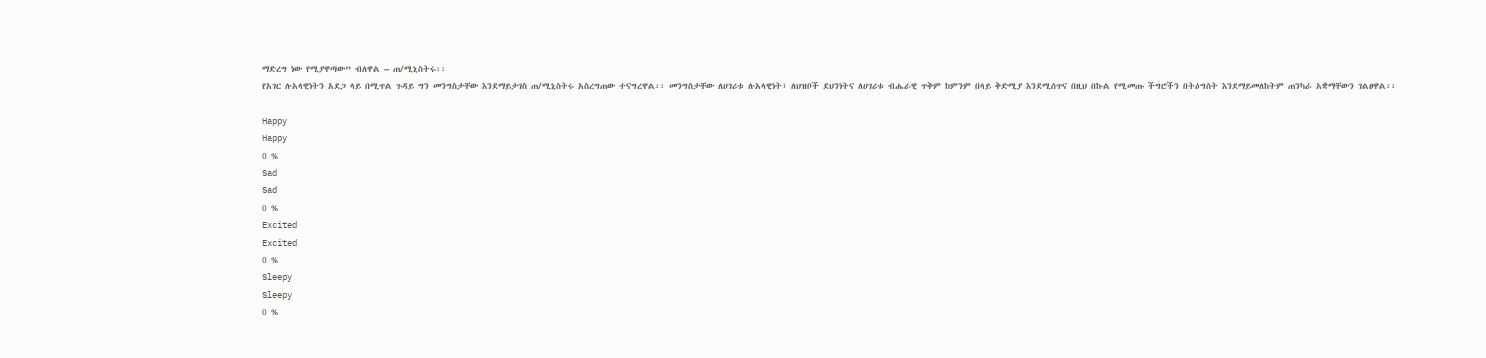ማድረግ ነው የሚያዋጣው” ብለዋል – ጠ/ሚኒስትሩ፡፡
የአገር ሉአላዊነትን አደጋ ላይ በሚጥል ጉዳይ ግን መንግስታቸው እንደማይታገስ ጠ/ሚኒስትሩ አስረግጠው ተናግረዋል፡፡ መንግስታቸው ለሀገሪቱ ሉአላዊነት፣ ለህዝቦች ደህንነትና ለሀገሪቱ ብሔራዊ ጥቅም ከምንም በላይ ቅድሚያ እንደሚሰጥና በዚህ በኩል የሚመጡ ችግሮችን በትዕግስት እንደማይመለከትም ጠንካራ አቋማቸውን ገልፀዋል፡፡

Happy
Happy
0 %
Sad
Sad
0 %
Excited
Excited
0 %
Sleepy
Sleepy
0 %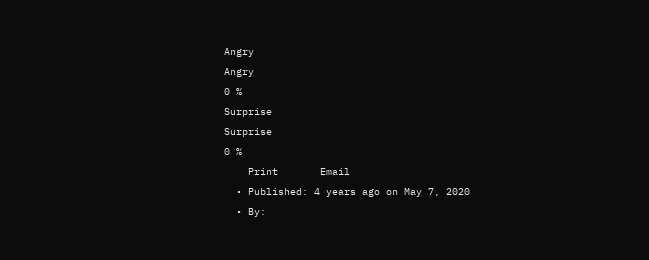Angry
Angry
0 %
Surprise
Surprise
0 %
    Print       Email
  • Published: 4 years ago on May 7, 2020
  • By: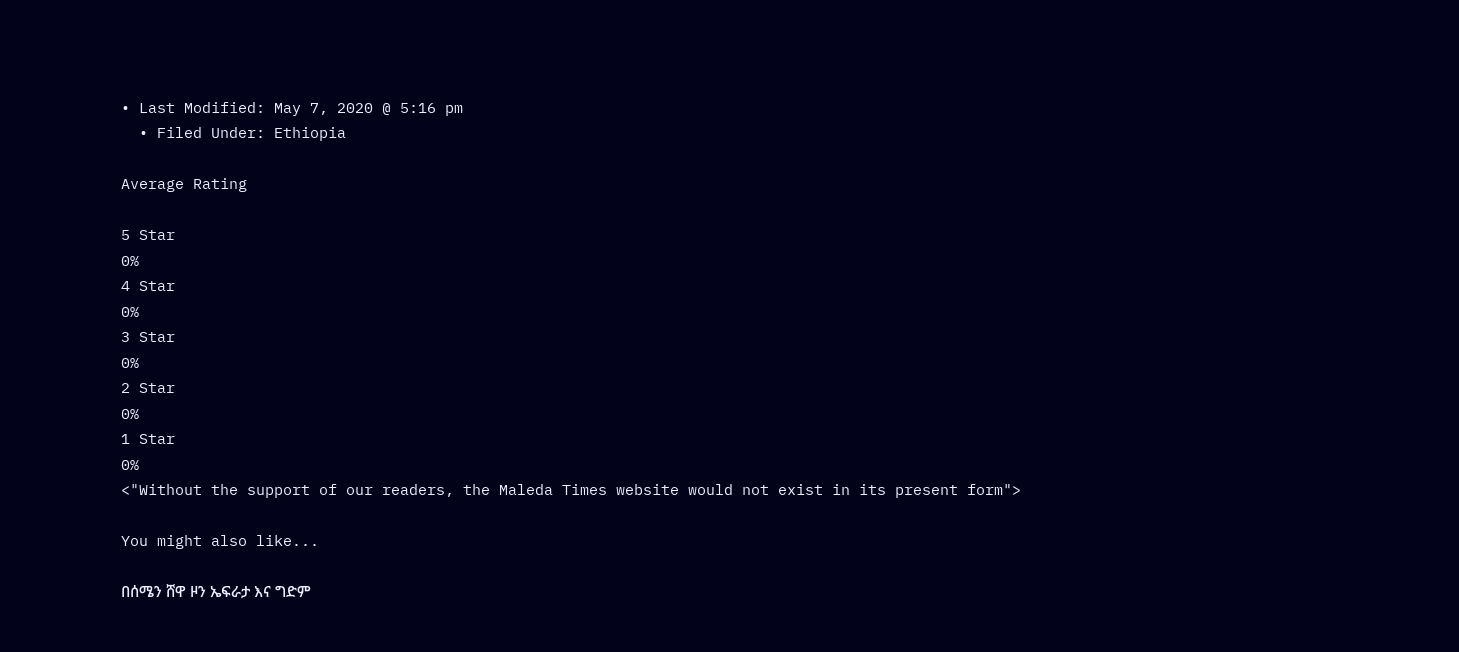• Last Modified: May 7, 2020 @ 5:16 pm
  • Filed Under: Ethiopia

Average Rating

5 Star
0%
4 Star
0%
3 Star
0%
2 Star
0%
1 Star
0%
<"Without the support of our readers, the Maleda Times website would not exist in its present form">

You might also like...

በሰሜን ሸዋ ዞን ኤፍራታ እና ግድም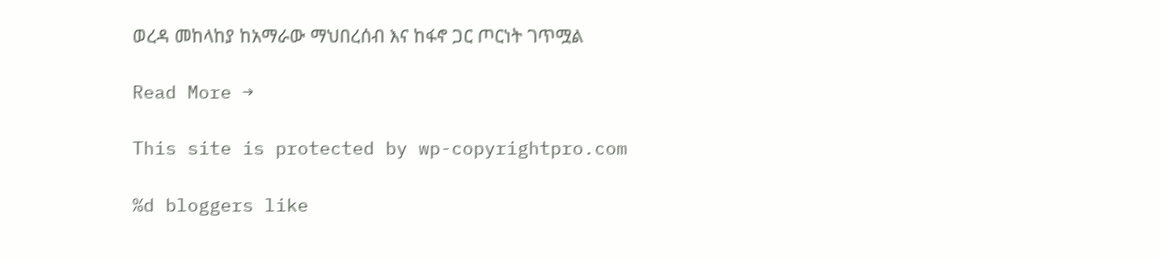ወረዳ መከላከያ ከአማራው ማህበረሰብ እና ከፋኖ ጋር ጦርነት ገጥሟል

Read More →

This site is protected by wp-copyrightpro.com

%d bloggers like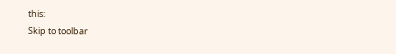this:
Skip to toolbar